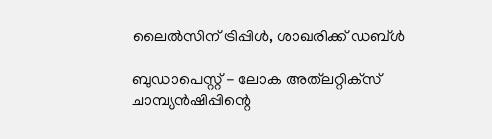ലൈല്‍സിന് ട്രിപ്പിള്‍, ശാഖരിക്ക് ഡബ്ള്‍

ബുഡാപെസ്റ്റ് - ലോക അത്‌ലറ്റിക്‌സ് ചാമ്പ്യന്‍ഷിപ്പിന്റെ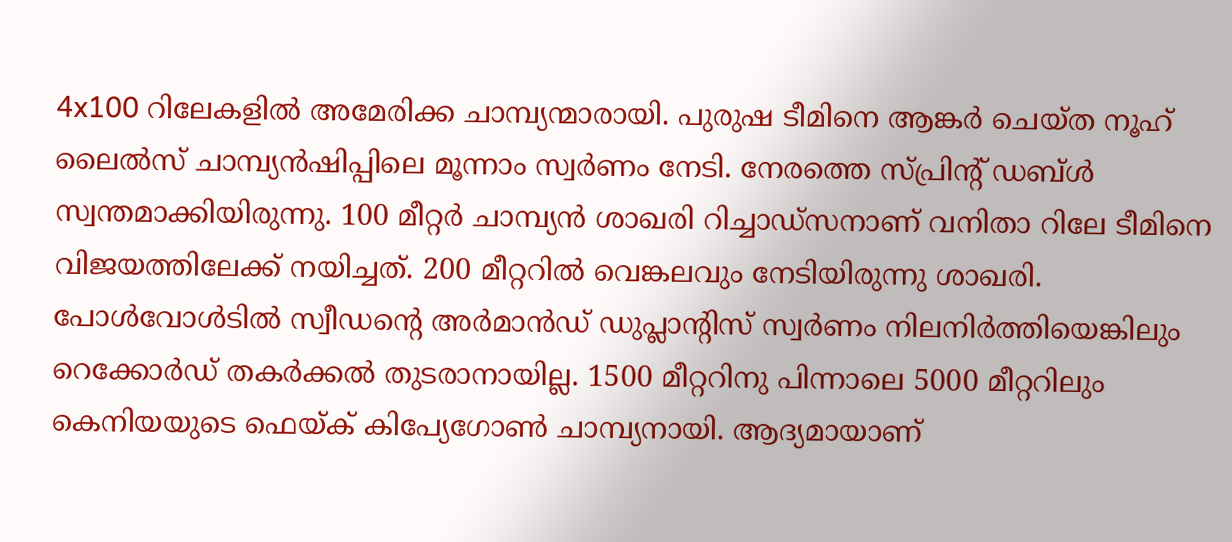4x100 റിലേകളില്‍ അമേരിക്ക ചാമ്പ്യന്മാരായി. പുരുഷ ടീമിനെ ആങ്കര്‍ ചെയ്ത നൂഹ് ലൈല്‍സ് ചാമ്പ്യന്‍ഷിപ്പിലെ മൂന്നാം സ്വര്‍ണം നേടി. നേരത്തെ സ്പ്രിന്റ് ഡബ്ള്‍ സ്വന്തമാക്കിയിരുന്നു. 100 മീറ്റര്‍ ചാമ്പ്യന്‍ ശാഖരി റിച്ചാഡ്‌സനാണ് വനിതാ റിലേ ടീമിനെ വിജയത്തിലേക്ക് നയിച്ചത്. 200 മീറ്ററില്‍ വെങ്കലവും നേടിയിരുന്നു ശാഖരി.
പോള്‍വോള്‍ടില്‍ സ്വീഡന്റെ അര്‍മാന്‍ഡ് ഡുപ്ലാന്റിസ് സ്വര്‍ണം നിലനിര്‍ത്തിയെങ്കിലും റെക്കോര്‍ഡ് തകര്‍ക്കല്‍ തുടരാനായില്ല. 1500 മീറ്ററിനു പിന്നാലെ 5000 മീറ്ററിലും കെനിയയുടെ ഫെയ്ക് കിപ്യേഗോണ്‍ ചാമ്പ്യനായി. ആദ്യമായാണ്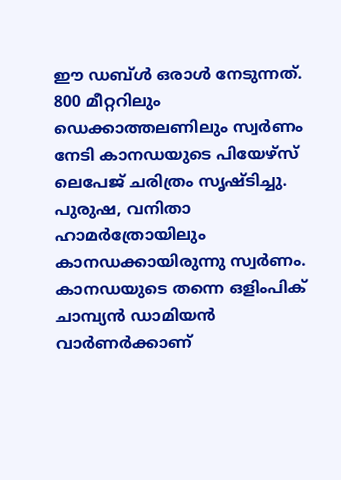ഈ ഡബ്ള്‍ ഒരാള്‍ നേടുന്നത്. 800 മീറ്ററിലും ഡെക്കാത്തലണിലും സ്വര്‍ണം നേടി കാനഡയുടെ പിയേഴ്‌സ് ലെപേജ് ചരിത്രം സൃഷ്ടിച്ചു. പുരുഷ, വനിതാ ഹാമര്‍ത്രോയിലും കാനഡക്കായിരുന്നു സ്വര്‍ണം. കാനഡയുടെ തന്നെ ഒളിംപിക് ചാമ്പ്യന്‍ ഡാമിയന്‍ വാര്‍ണര്‍ക്കാണ്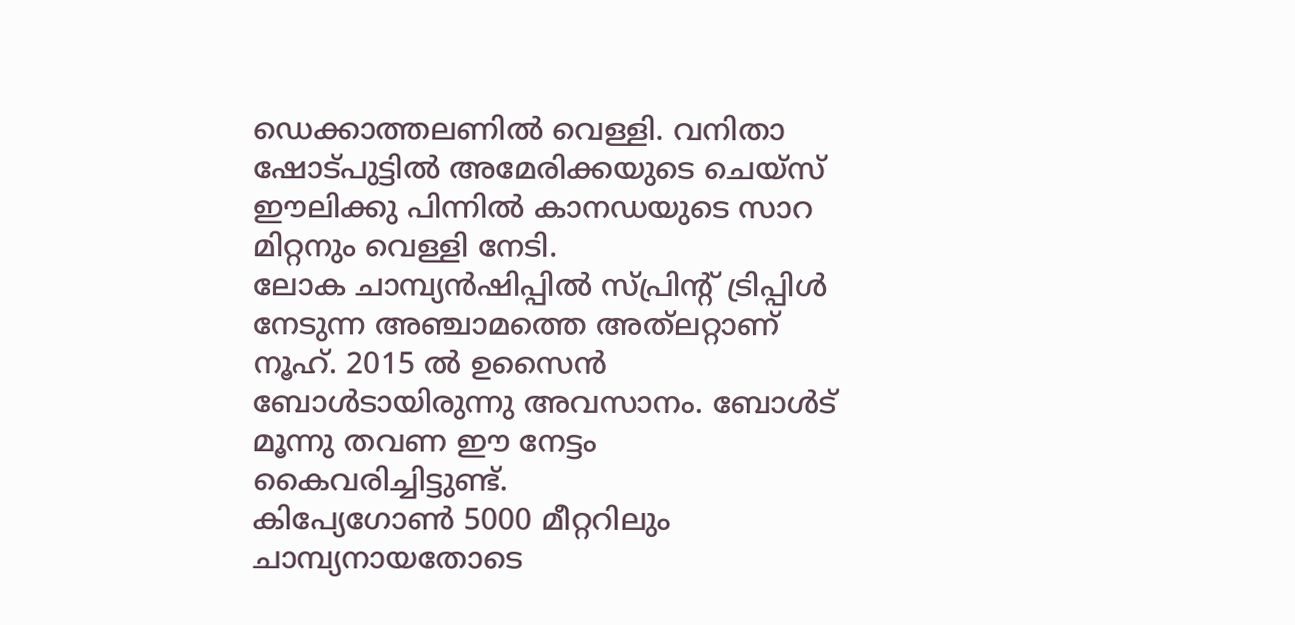ഡെക്കാത്തലണില്‍ വെള്ളി. വനിതാ ഷോട്പുട്ടില്‍ അമേരിക്കയുടെ ചെയ്‌സ് ഈലിക്കു പിന്നില്‍ കാനഡയുടെ സാറ മിറ്റനും വെള്ളി നേടി.
ലോക ചാമ്പ്യന്‍ഷിപ്പില്‍ സ്പ്രിന്റ് ട്രിപ്പിള്‍ നേടുന്ന അഞ്ചാമത്തെ അത്‌ലറ്റാണ് നൂഹ്. 2015 ല്‍ ഉസൈന്‍ ബോള്‍ടായിരുന്നു അവസാനം. ബോള്‍ട് മൂന്നു തവണ ഈ നേട്ടം കൈവരിച്ചിട്ടുണ്ട്.
കിപ്യേഗോണ്‍ 5000 മീറ്ററിലും ചാമ്പ്യനായതോടെ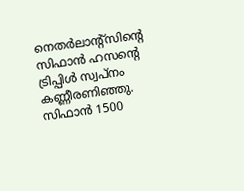നെതര്‍ലാന്റ്‌സിന്റെ സിഫാന്‍ ഹസന്റെ ട്രിപ്പിള്‍ സ്വപ്‌നം കണ്ണീരണിഞ്ഞു. സിഫാന്‍ 1500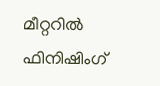മീറ്ററില്‍ ഫിനിഷിംഗ്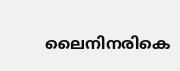ലൈനിനരികെ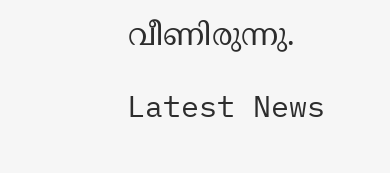വീണിരുന്നു.

Latest News